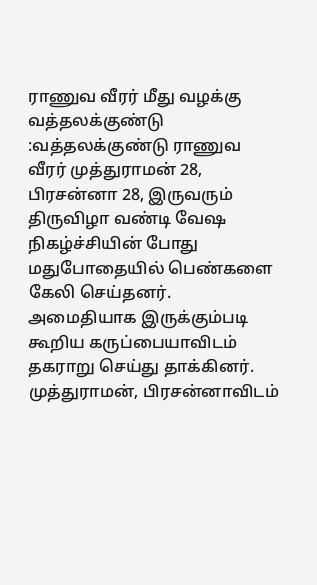ராணுவ வீரர் மீது வழக்கு
வத்தலக்குண்டு :வத்தலக்குண்டு ராணுவ வீரர் முத்துராமன் 28, பிரசன்னா 28, இருவரும் திருவிழா வண்டி வேஷ நிகழ்ச்சியின் போது மதுபோதையில் பெண்களை கேலி செய்தனர். அமைதியாக இருக்கும்படி கூறிய கருப்பையாவிடம் தகராறு செய்து தாக்கினர்.
முத்துராமன், பிரசன்னாவிடம்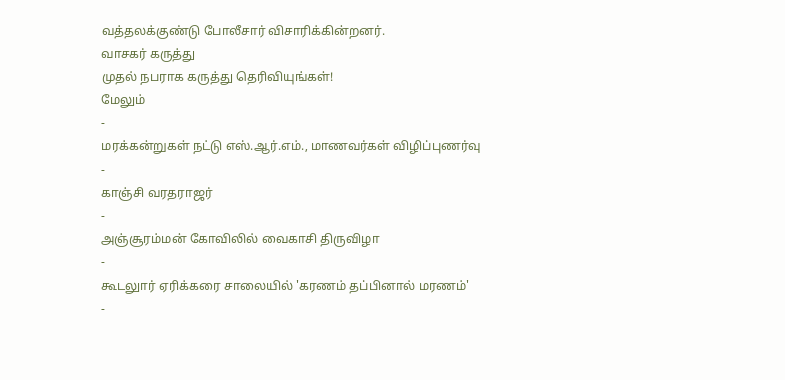வத்தலக்குண்டு போலீசார் விசாரிக்கின்றனர்.
வாசகர் கருத்து
முதல் நபராக கருத்து தெரிவியுங்கள்!
மேலும்
-
மரக்கன்றுகள் நட்டு எஸ்.ஆர்.எம்., மாணவர்கள் விழிப்புணர்வு
-
காஞ்சி வரதராஜர்
-
அஞ்சூரம்மன் கோவிலில் வைகாசி திருவிழா
-
கூடலுார் ஏரிக்கரை சாலையில் 'கரணம் தப்பினால் மரணம்'
-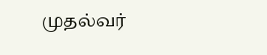முதல்வர்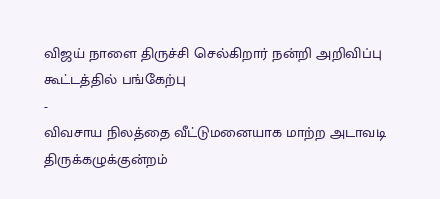விஜய் நாளை திருச்சி செல்கிறார் நன்றி அறிவிப்பு கூட்டத்தில் பங்கேற்பு
-
விவசாய நிலத்தை வீட்டுமனையாக மாற்ற அடாவடி திருக்கழுக்குன்றம்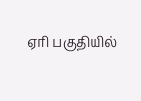ஏரி பகுதியில்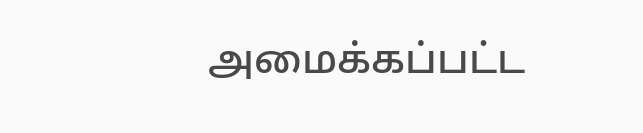அமைக்கப்பட்ட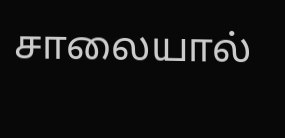சாலையால்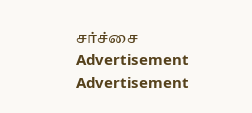சர்ச்சை
Advertisement
Advertisement